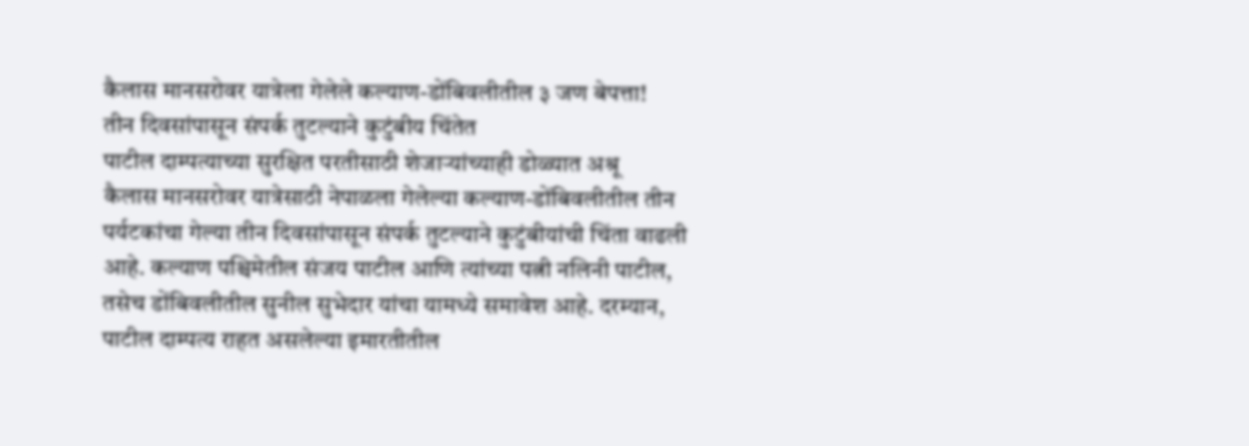कैलास मानसरोवर यात्रेला गेलेले कल्याण-डोंबिवलीतील ३ जण बेपत्ता!
तीन दिवसांपासून संपर्क तुटल्याने कुटुंबीय चिंतेत
पाटील दाम्पत्याच्या सुरक्षित परतीसाठी शेजाऱ्यांच्याही डोळ्यात अश्रू
कैलास मानसरोवर यात्रेसाठी नेपाळला गेलेल्या कल्याण-डोंबिवलीतील तीन पर्यटकांचा गेल्या तीन दिवसांपासून संपर्क तुटल्याने कुटुंबीयांची चिंता वाढली आहे. कल्याण पश्चिमेतील संजय पाटील आणि त्यांच्या पत्नी नलिनी पाटील, तसेच डोंबिवलीतील सुनील सुभेदार यांचा यामध्ये समावेश आहे. दरम्यान, पाटील दाम्पत्य राहत असलेल्या इमारतीतील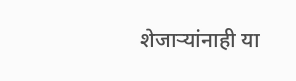शेजाऱ्यांनाही या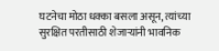घटनेचा मोठा धक्का बसला असून, त्यांच्या सुरक्षित परतीसाठी शेजाऱ्यांनी भावनिक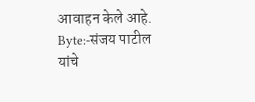आवाहन केले आहे.
Byte:-संजय पाटील यांचे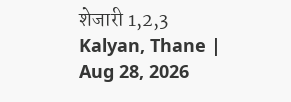शेजारी 1,2,3
Kalyan, Thane | Aug 28, 2026